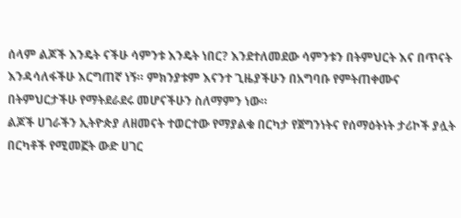ሰላም ልጆች እንዴት ናችሁ ሳምንቱ እንዴት ነበር? እንደተለመደው ሳምንቱን በትምህርት እና በጥናት እንዳሳለፋችሁ እርግጠኛ ነኝ። ምክንያቱም እናንተ ጊዜያችሁን በአግባቡ የምትጠቀሙና በትምህርታችሁ የማትደራደሩ መሆናችሁን ስለማምን ነው።
ልጆች ሀገራችን ኢትዮጵያ ለዘመናት ተወርተው የማያልቁ በርካታ የጀግንነትና የሰማዕትነት ታሪኮች ያሏት በርካቶች የሚመኟት ውድ ሀገር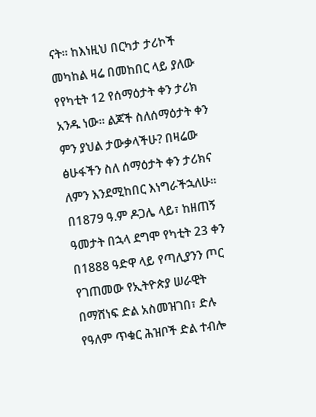ናት። ከእነዚህ በርካታ ታሪኮች መካከል ዛሬ በመከበር ላይ ያለው የየካቲት 12 የሰማዕታት ቀን ታሪክ አንዱ ነው። ልጆች ስለሰማዕታት ቀን ምን ያህል ታውቃላችሁ? በዛሬው ፅሁፋችን ስለ ሰማዕታት ቀን ታሪክና ለምን እንደሚከበር እነግራችኋለሁ።
በ1879 ዓ.ም ዶጋሌ ላይ፣ ከዘጠኝ ዓመታት በኋላ ደግሞ የካቲት 23 ቀን በ1888 ዓድዋ ላይ የጣሊያንን ጦር የገጠመው የኢትዮጵያ ሠራዊት በማሸነፍ ድል አስመዝገበ፣ ድሉ የዓለም ጥቁር ሕዝቦች ድል ተብሎ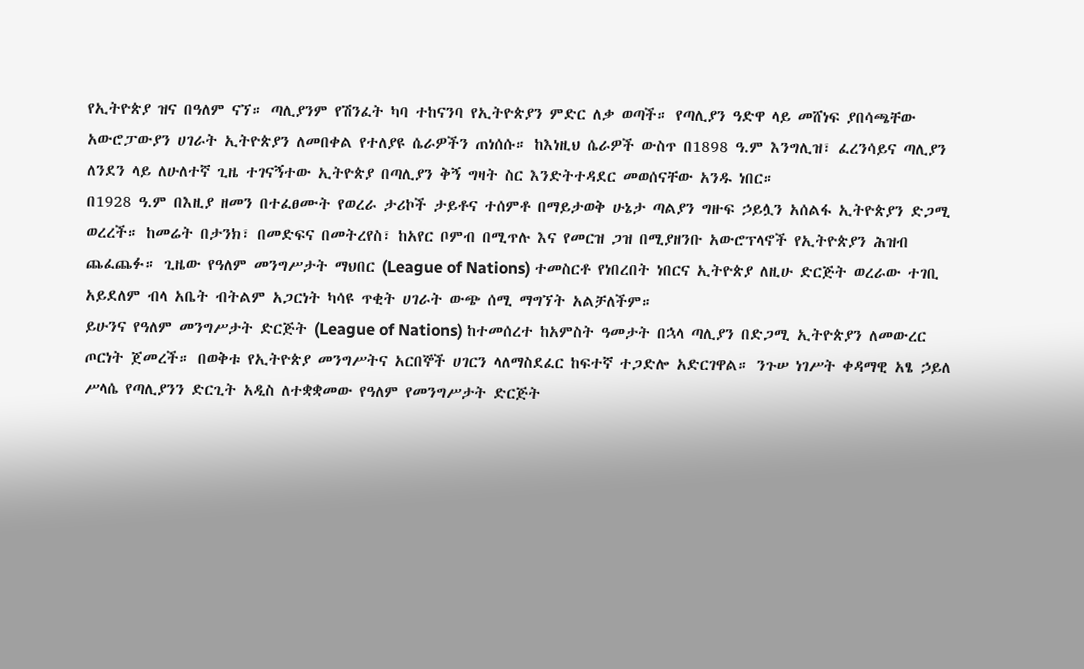የኢትዮጵያ ዝና በዓለም ናኘ። ጣሊያንም የሽንፈት ካባ ተከናንባ የኢትዮጵያን ምድር ለቃ ወጣች። የጣሊያን ዓድዋ ላይ መሸነፍ ያበሳጫቸው አውሮፓውያን ሀገራት ኢትዮጵያን ለመበቀል የተለያዩ ሴራዎችን ጠነሰሱ። ከእነዚህ ሴራዎች ውስጥ በ1898 ዓ.ም እንግሊዝ፣ ፈረንሳይና ጣሊያን ለንደን ላይ ለሁለተኛ ጊዜ ተገናኝተው ኢትዮጵያ በጣሊያን ቅኝ ግዛት ስር እንድትተዳደር መወሰናቸው አንዱ ነበር።
በ1928 ዓ.ም በእዚያ ዘመን በተፈፀሙት የወረራ ታሪኮች ታይቶና ተሰምቶ በማይታወቅ ሁኔታ ጣልያን ግዙፍ ኃይሏን አሰልፋ ኢትዮጵያን ድጋሚ ወረረች። ከመሬት በታንክ፣ በመድፍና በመትረየስ፣ ከአየር ቦምብ በሚጥሉ እና የመርዝ ጋዝ በሚያዘንቡ አውሮፕላኖች የኢትዮጵያን ሕዝብ ጨፈጨፉ። ጊዜው የዓለም መንግሥታት ማህበር (League of Nations) ተመስርቶ የነበረበት ነበርና ኢትዮጵያ ለዚሁ ድርጅት ወረራው ተገቢ አይደለም ብላ አቤት ብትልም አጋርነት ካሳዩ ጥቂት ሀገራት ውጭ ሰሚ ማግኘት አልቻለችም።
ይሁንና የዓለም መንግሥታት ድርጅት (League of Nations) ከተመሰረተ ከአምስት ዓመታት በኋላ ጣሊያን በድጋሚ ኢትዮጵያን ለመውረር ጦርነት ጀመረች። በወቅቱ የኢትዮጵያ መንግሥትና አርበኞች ሀገርን ላለማስደፈር ከፍተኛ ተጋድሎ አድርገዋል። ንጉሠ ነገሥት ቀዳማዊ አፄ ኃይለ ሥላሴ የጣሊያንን ድርጊት አዲስ ለተቋቋመው የዓለም የመንግሥታት ድርጅት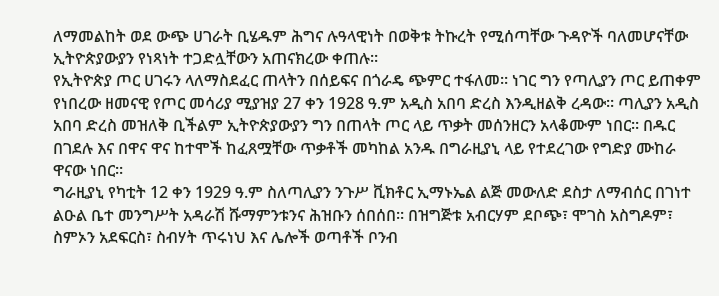ለማመልከት ወደ ውጭ ሀገራት ቢሄዱም ሕግና ሉዓላዊነት በወቅቱ ትኩረት የሚሰጣቸው ጉዳዮች ባለመሆናቸው ኢትዮጵያውያን የነጻነት ተጋድሏቸውን አጠናክረው ቀጠሉ።
የኢትዮጵያ ጦር ሀገሩን ላለማስደፈር ጠላትን በሰይፍና በጎራዴ ጭምር ተፋለመ። ነገር ግን የጣሊያን ጦር ይጠቀም የነበረው ዘመናዊ የጦር መሳሪያ ሚያዝያ 27 ቀን 1928 ዓ.ም አዲስ አበባ ድረስ እንዲዘልቅ ረዳው። ጣሊያን አዲስ አበባ ድረስ መዝለቅ ቢችልም ኢትዮጵያውያን ግን በጠላት ጦር ላይ ጥቃት መሰንዘርን አላቆሙም ነበር። በዱር በገደሉ እና በዋና ዋና ከተሞች ከፈጸሟቸው ጥቃቶች መካከል አንዱ በግራዚያኒ ላይ የተደረገው የግድያ ሙከራ ዋናው ነበር።
ግራዚያኒ የካቲት 12 ቀን 1929 ዓ.ም ስለጣሊያን ንጉሥ ቪክቶር ኢማኑኤል ልጅ መውለድ ደስታ ለማብሰር በገነተ ልዑል ቤተ መንግሥት አዳራሽ ሹማምንቱንና ሕዝቡን ሰበሰበ። በዝግጅቱ አብርሃም ደቦጭ፣ ሞገስ አስግዶም፣ ስምኦን አደፍርስ፣ ስብሃት ጥሩነህ እና ሌሎች ወጣቶች ቦንብ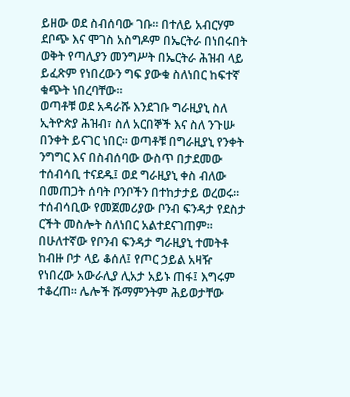ይዘው ወደ ስብሰባው ገቡ። በተለይ አብርሃም ደቦጭ እና ሞገስ አስግዶም በኤርትራ በነበሩበት ወቅት የጣሊያን መንግሥት በኤርትራ ሕዝብ ላይ ይፈጽም የነበረውን ግፍ ያውቁ ስለነበር ከፍተኛ ቁጭት ነበረባቸው።
ወጣቶቹ ወደ አዳራሹ እንደገቡ ግራዚያኒ ስለ ኢትዮጵያ ሕዝብ፣ ስለ አርበኞች እና ስለ ንጉሡ በንቀት ይናገር ነበር። ወጣቶቹ በግራዚያኒ የንቀት ንግግር እና በስብሰባው ውስጥ በታደመው ተሰብሳቢ ተናደዱ፤ ወደ ግራዚያኒ ቀስ ብለው በመጠጋት ሰባት ቦንቦችን በተከታታይ ወረወሩ። ተሰብሳቢው የመጀመሪያው ቦንብ ፍንዳታ የደስታ ርችት መስሎት ስለነበር አልተደናገጠም። በሁለተኛው የቦንብ ፍንዳታ ግራዚያኒ ተመትቶ ከብዙ ቦታ ላይ ቆሰለ፤ የጦር ኃይል አዛዥ የነበረው አውራሊያ ሊአታ አይኑ ጠፋ፤ እግሩም ተቆረጠ። ሌሎች ሹማምንትም ሕይወታቸው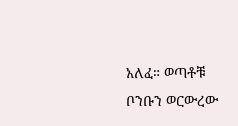አለፈ። ወጣቶቹ ቦንቡን ወርውረው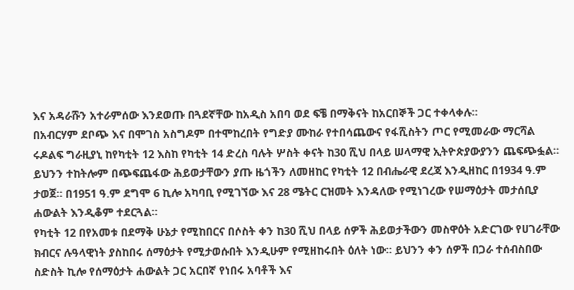እና አዳራሹን አተራምሰው እንደወጡ በጓደኛቸው ከአዲስ አበባ ወደ ፍቼ በማቅናት ከአርበኞች ጋር ተቀላቀሉ።
በአብርሃም ደቦጭ እና በሞገስ አስግዶም በተሞከረበት የግድያ ሙከራ የተበሳጨውና የፋሺስትን ጦር የሚመራው ማርሻል ሩዶልፍ ግራዚያኒ ከየካቲት 12 እስከ የካቲት 14 ድረስ ባሉት ሦስት ቀናት ከ30 ሺህ በላይ ሠላማዊ ኢትዮጵያውያንን ጨፍጭፏል። ይህንን ተከትሎም በጭፍጨፋው ሕይወታቸውን ያጡ ዜጎችን ለመዘከር የካቲት 12 በብሔራዊ ደረጃ እንዲዘከር በ1934 ዓ.ም ታወጀ። በ1951 ዓ.ም ደግሞ 6 ኪሎ አካባቢ የሚገኘው እና 28 ሜትር ርዝመት እንዳለው የሚነገረው የሠማዕታት መታሰቢያ ሐውልት እንዲቆም ተደርጓል።
የካቲት 12 በየአመቱ በደማቅ ሁኔታ የሚከበርና በሶስት ቀን ከ30 ሺህ በላይ ሰዎች ሕይወታችውን መስዋዕት አድርገው የሀገራቸው ክብርና ሉዓላዊነት ያስከበሩ ሰማዕታት የሚታወሱበት እንዲሁም የሚዘከሩበት ዕለት ነው። ይህንን ቀን ሰዎች በጋራ ተሰብስበው ስድስት ኪሎ የሰማዕታት ሐውልት ጋር አርበኛ የነበሩ አባቶች እና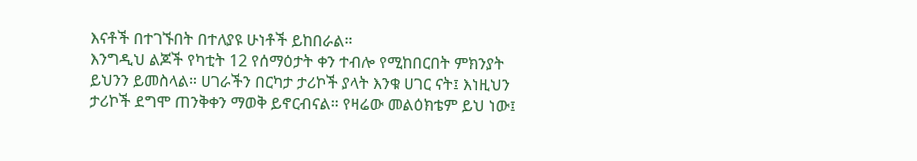እናቶች በተገኙበት በተለያዩ ሁነቶች ይከበራል።
እንግዲህ ልጆች የካቲት 12 የሰማዕታት ቀን ተብሎ የሚከበርበት ምክንያት ይህንን ይመስላል። ሀገራችን በርካታ ታሪኮች ያላት እንቁ ሀገር ናት፤ እነዚህን ታሪኮች ደግሞ ጠንቅቀን ማወቅ ይኖርብናል። የዛሬው መልዕክቴም ይህ ነው፤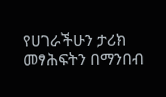የሀገራችሁን ታሪክ መፃሕፍትን በማንበብ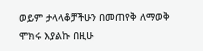ወይም ታላላቆቻችሁን በመጠየቅ ለማወቅ ሞክሩ እያልኩ በዚሁ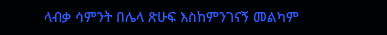ላብቃ ሳምንት በሌላ ጽሁፍ እስከምንገናኝ መልካም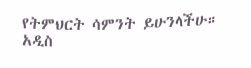የትምህርት ሳምንት ይሁንላችሁ።
አዲስ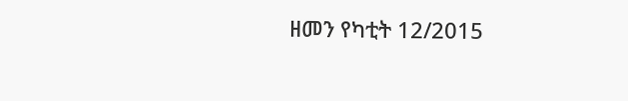ዘመን የካቲት 12/2015